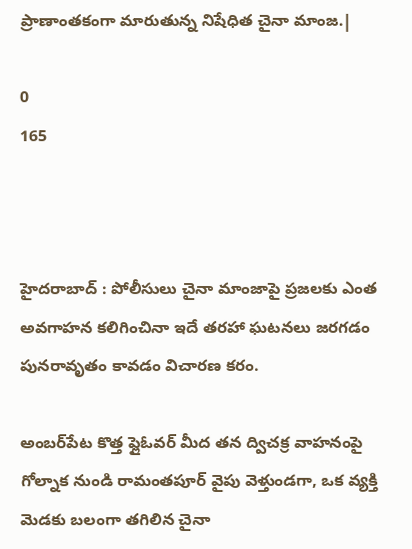ప్రాణాంతకంగా మారుతున్న నిషేధిత చైనా మాంజ.|

0
165



హైదరాబాద్ : పోలీసులు చైనా మాంజాపై ప్రజలకు ఎంత అవగాహన కలిగించినా ఇదే తరహా ఘటనలు జరగడం పునరావృతం కావడం విచారణ కరం.

అంబర్‌పేట కొత్త ఫ్లైఓవర్ మీద తన ద్విచక్ర వాహనంపై గోల్నాక నుండి రామంతపూర్ వైపు వెళ్తుండగా, ఒక వ్యక్తి మెడకు బలంగా తగిలిన చైనా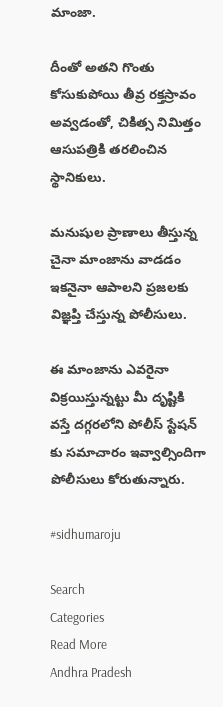మాంజా.

దీంతో అతని గొంతు కోసుకుపోయి తీవ్ర రక్తస్రావం అవ్వడంతో, చికిత్స నిమిత్తం ఆసుపత్రికి తరలించిన స్థానికులు.

మనుషుల ప్రాణాలు తీస్తున్న చైనా మాంజాను వాడడం ఇకనైనా ఆపాలని ప్రజలకు విజ్ఞప్తి చేస్తున్న పోలీసులు.

ఈ మాంజాను ఎవరైనా విక్రయిస్తున్నట్టు మీ దృష్టికి వస్తే దగ్గరలోని పోలీస్ స్టేషన్ కు సమాచారం ఇవ్వాల్సిందిగా పోలీసులు కోరుతున్నారు.

#sidhumaroju

Search
Categories
Read More
Andhra Pradesh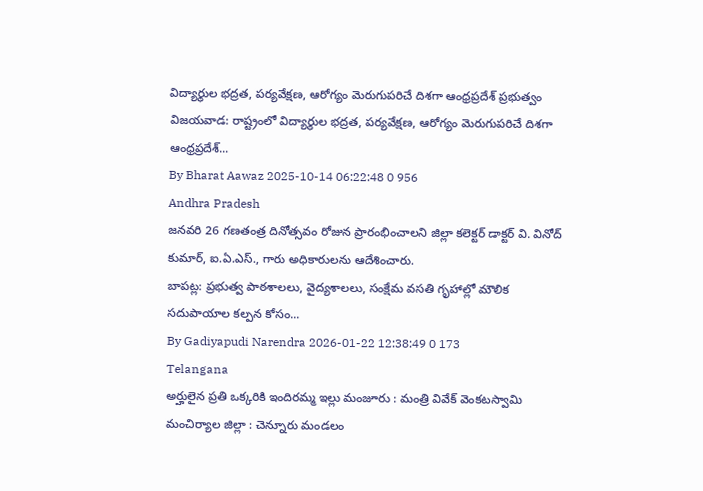విద్యార్థుల భద్రత, పర్యవేక్షణ, ఆరోగ్యం మెరుగుపరిచే దిశగా ఆంధ్రప్రదేశ్ ప్రభుత్వం
విజయవాడ: రాష్ట్రంలో విద్యార్థుల భద్రత, పర్యవేక్షణ, ఆరోగ్యం మెరుగుపరిచే దిశగా ఆంధ్రప్రదేశ్...
By Bharat Aawaz 2025-10-14 06:22:48 0 956
Andhra Pradesh
జనవరి 26 గణతంత్ర దినోత్సవం రోజున ప్రారంభించాలని జిల్లా కలెక్టర్ డాక్టర్ వి. వినోద్ కుమార్, ఐ.ఏ.ఎస్., గారు అధికారులను ఆదేశించారు.
బాపట్ల: ప్రభుత్వ పాఠశాలలు, వైద్యశాలలు, సంక్షేమ వసతి గృహాల్లో మౌలిక సదుపాయాల కల్పన కోసం...
By Gadiyapudi Narendra 2026-01-22 12:38:49 0 173
Telangana
అర్హులైన ప్రతి ఒక్కరికి ఇందిరమ్మ ఇల్లు మంజూరు : మంత్రి వివేక్ వెంకటస్వామి
మంచిర్యాల జిల్లా : చెన్నూరు మండలం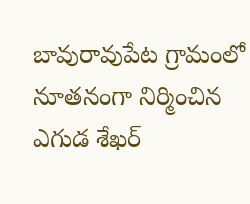బావురావుపేట గ్రామంలో నూతనంగా నిర్మించిన ఎగుడ శేఖర్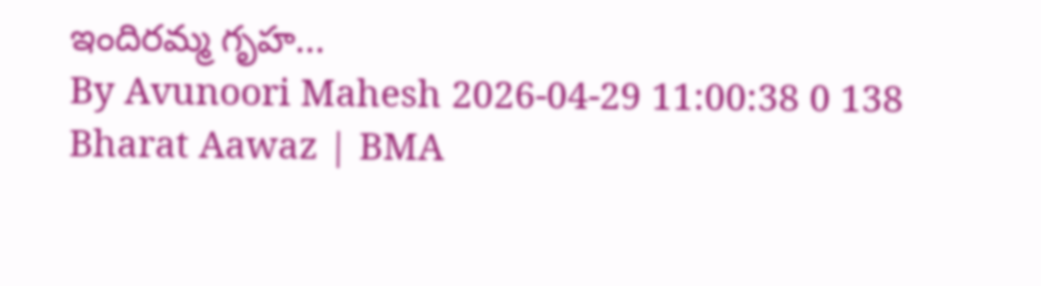ఇందిరమ్మ గృహ...
By Avunoori Mahesh 2026-04-29 11:00:38 0 138
Bharat Aawaz | BMA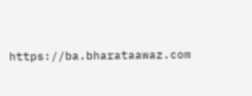https://ba.bharataawaz.com